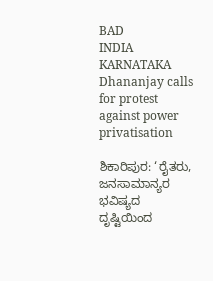BAD
INDIA
KARNATAKA
Dhananjay calls for protest against power privatisation

ಶಿಕಾರಿಪುರ: ‘ರೈತರು, ಜನಸಾಮಾನ್ಯರ ಭವಿಷ್ಯದ ದೃಷ್ಟಿಯಿಂದ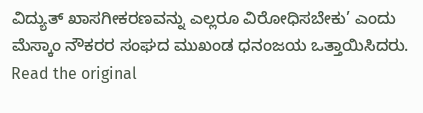ವಿದ್ಯುತ್ ಖಾಸಗೀಕರಣವನ್ನು ಎಲ್ಲರೂ ವಿರೋಧಿಸಬೇಕು’ ಎಂದು ಮೆಸ್ಕಾಂ ನೌಕರರ ಸಂಘದ ಮುಖಂಡ ಧನಂಜಯ ಒತ್ತಾಯಿಸಿದರು.
Read the original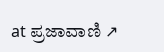at ಪ್ರಜಾವಾಣಿ ↗